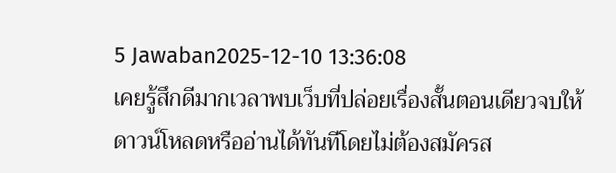5 Jawaban2025-12-10 13:36:08
เคยรู้สึกดีมากเวลาพบเว็บที่ปล่อยเรื่องสั้นตอนเดียวจบให้ดาวน์โหลดหรืออ่านได้ทันทีโดยไม่ต้องสมัครส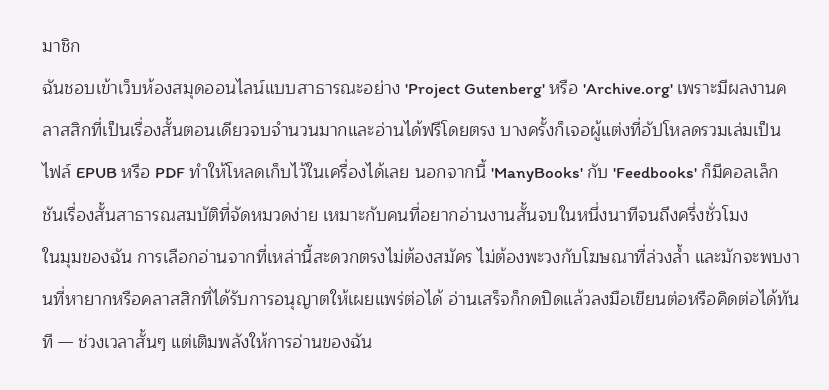มาชิก
ฉันชอบเข้าเว็บห้องสมุดออนไลน์แบบสาธารณะอย่าง 'Project Gutenberg' หรือ 'Archive.org' เพราะมีผลงานคลาสสิกที่เป็นเรื่องสั้นตอนเดียวจบจำนวนมากและอ่านได้ฟรีโดยตรง บางครั้งก็เจอผู้แต่งที่อัปโหลดรวมเล่มเป็นไฟล์ EPUB หรือ PDF ทำให้โหลดเก็บไว้ในเครื่องได้เลย นอกจากนี้ 'ManyBooks' กับ 'Feedbooks' ก็มีคอลเล็กชันเรื่องสั้นสาธารณสมบัติที่จัดหมวดง่าย เหมาะกับคนที่อยากอ่านงานสั้นจบในหนึ่งนาทีจนถึงครึ่งชั่วโมง
ในมุมของฉัน การเลือกอ่านจากที่เหล่านี้สะดวกตรงไม่ต้องสมัคร ไม่ต้องพะวงกับโฆษณาที่ล่วงล้ำ และมักจะพบงานที่หายากหรือคลาสสิกที่ได้รับการอนุญาตให้เผยแพร่ต่อได้ อ่านเสร็จก็กดปิดแล้วลงมือเขียนต่อหรือคิดต่อได้ทันที — ช่วงเวลาสั้นๆ แต่เติมพลังให้การอ่านของฉัน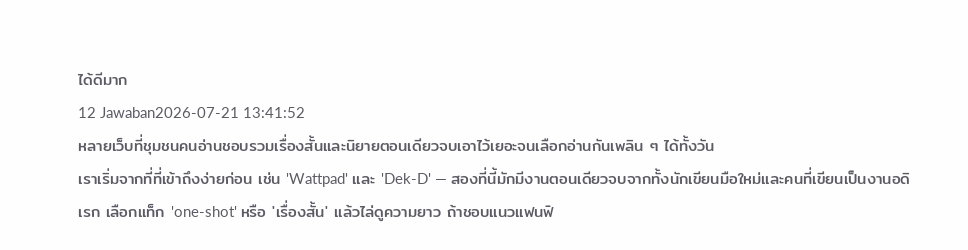ได้ดีมาก
12 Jawaban2026-07-21 13:41:52
หลายเว็บที่ชุมชนคนอ่านชอบรวมเรื่องสั้นและนิยายตอนเดียวจบเอาไว้เยอะจนเลือกอ่านกันเพลิน ๆ ได้ทั้งวัน
เราเริ่มจากที่ที่เข้าถึงง่ายก่อน เช่น 'Wattpad' และ 'Dek-D' — สองที่นี้มักมีงานตอนเดียวจบจากทั้งนักเขียนมือใหม่และคนที่เขียนเป็นงานอดิเรก เลือกแท็ก 'one-shot' หรือ 'เรื่องสั้น' แล้วไล่ดูความยาว ถ้าชอบแนวแฟนฟิ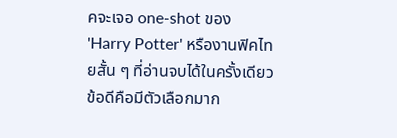คจะเจอ one-shot ของ 'Harry Potter' หรืองานฟิคไทยสั้น ๆ ที่อ่านจบได้ในครั้งเดียว
ข้อดีคือมีตัวเลือกมาก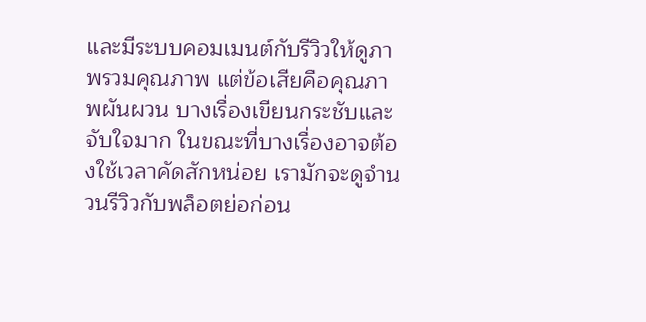และมีระบบคอมเมนต์กับรีวิวให้ดูภาพรวมคุณภาพ แต่ข้อเสียคือคุณภาพผันผวน บางเรื่องเขียนกระชับและจับใจมาก ในขณะที่บางเรื่องอาจต้องใช้เวลาคัดสักหน่อย เรามักจะดูจำนวนรีวิวกับพล็อตย่อก่อน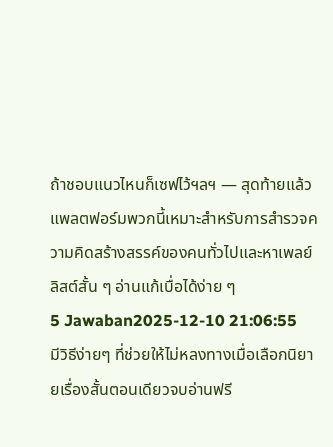ถ้าชอบแนวไหนก็เซฟไว้ฯลฯ — สุดท้ายแล้วแพลตฟอร์มพวกนี้เหมาะสำหรับการสำรวจความคิดสร้างสรรค์ของคนทั่วไปและหาเพลย์ลิสต์สั้น ๆ อ่านแก้เบื่อได้ง่าย ๆ
5 Jawaban2025-12-10 21:06:55
มีวิธีง่ายๆ ที่ช่วยให้ไม่หลงทางเมื่อเลือกนิยายเรื่องสั้นตอนเดียวจบอ่านฟรี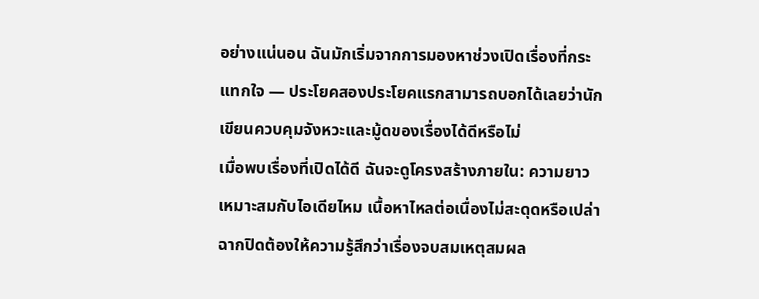อย่างแน่นอน ฉันมักเริ่มจากการมองหาช่วงเปิดเรื่องที่กระแทกใจ — ประโยคสองประโยคแรกสามารถบอกได้เลยว่านักเขียนควบคุมจังหวะและมู้ดของเรื่องได้ดีหรือไม่
เมื่อพบเรื่องที่เปิดได้ดี ฉันจะดูโครงสร้างภายใน: ความยาวเหมาะสมกับไอเดียไหม เนื้อหาไหลต่อเนื่องไม่สะดุดหรือเปล่า ฉากปิดต้องให้ความรู้สึกว่าเรื่องจบสมเหตุสมผล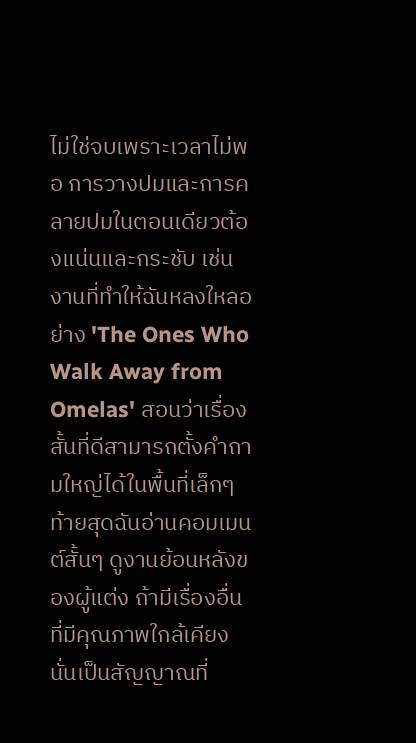ไม่ใช่จบเพราะเวลาไม่พอ การวางปมและการคลายปมในตอนเดียวต้องแน่นและกระชับ เช่นงานที่ทำให้ฉันหลงใหลอย่าง 'The Ones Who Walk Away from Omelas' สอนว่าเรื่องสั้นที่ดีสามารถตั้งคำถามใหญ่ได้ในพื้นที่เล็กๆ
ท้ายสุดฉันอ่านคอมเมนต์สั้นๆ ดูงานย้อนหลังของผู้แต่ง ถ้ามีเรื่องอื่นที่มีคุณภาพใกล้เคียง นั่นเป็นสัญญาณที่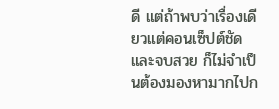ดี แต่ถ้าพบว่าเรื่องเดียวแต่คอนเซ็ปต์ชัดและจบสวย ก็ไม่จำเป็นต้องมองหามากไปก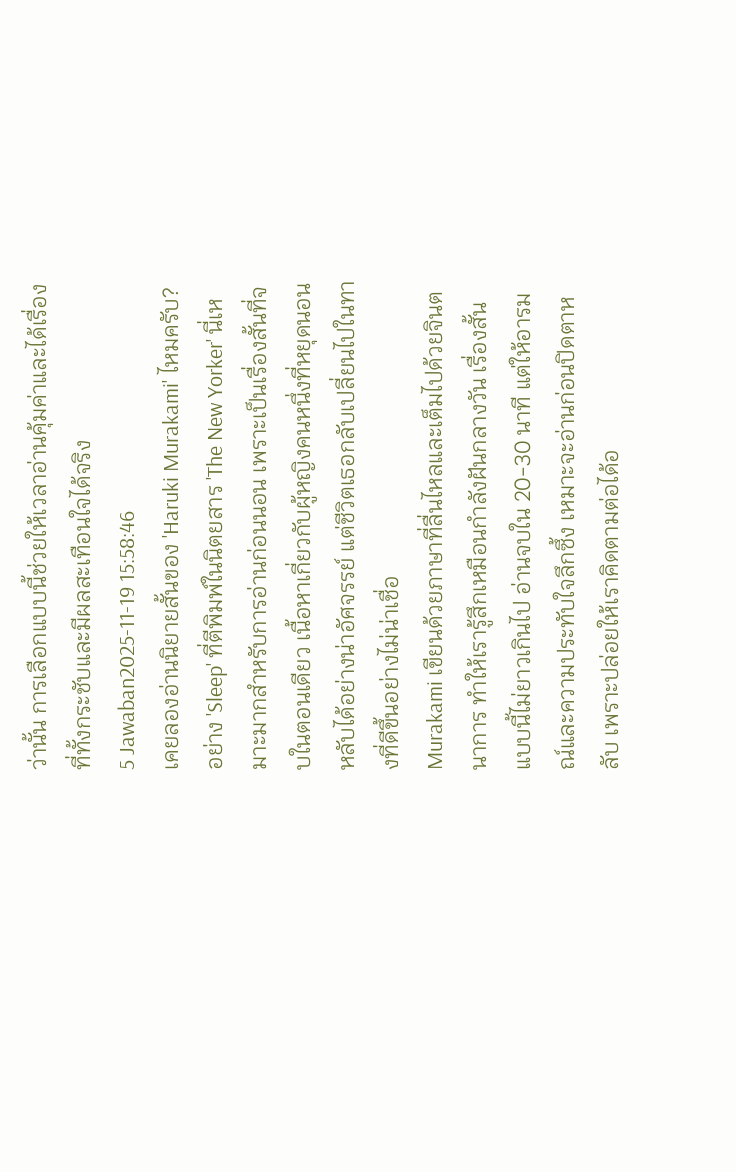ว่านั้น การเลือกแบบนี้ช่วยให้เวลาอ่านคุ้มค่าและได้เรื่องที่ทั้งกระชับและมีผลสะเทือนใจได้จริง
5 Jawaban2025-11-19 15:58:46
เคยลองอ่านนิยายสั้นของ 'Haruki Murakami' ไหมครับ? อย่าง 'Sleep' ที่ตีพิมพ์ในนิตยสาร 'The New Yorker' นี่เหมาะมากสำหรับการอ่านก่อนนอน เพราะเป็นเรื่องสั้นที่จบในตอนเดียว เนื้อหาเกี่ยวกับผู้หญิงคนหนึ่งที่หยุดนอนหลับได้อย่างน่าอัศจรรย์ แต่ชีวิตเธอกลับเปลี่ยนไปในทางที่ดีขึ้นอย่างไม่น่าเชื่อ
Murakami เขียนด้วยภาษาที่ลื่นไหลและเต็มไปด้วยจินตนาการ ทำให้เรารู้สึกเหมือนกำลังฝันกลางวัน เรื่องสั้นแบบนี้ไม่ยาวเกินไป อ่านจบใน 20-30 นาที แต่ให้อารมณ์และความประทับใจลึกซึ้ง เหมาะจะอ่านก่อนปิดตาหลับ เพราะปล่อยให้เราคิดตามต่อได้อ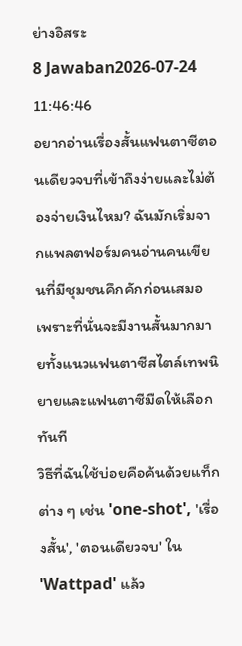ย่างอิสระ
8 Jawaban2026-07-24 11:46:46
อยากอ่านเรื่องสั้นแฟนตาซีตอนเดียวจบที่เข้าถึงง่ายและไม่ต้องจ่ายเงินไหม? ฉันมักเริ่มจากแพลตฟอร์มคนอ่านคนเขียนที่มีชุมชนคึกคักก่อนเสมอ เพราะที่นั่นจะมีงานสั้นมากมายทั้งแนวแฟนตาซีสไตล์เทพนิยายและแฟนตาซีมืดให้เลือกทันที
วิธีที่ฉันใช้บ่อยคือค้นด้วยแท็กต่าง ๆ เช่น 'one-shot', 'เรื่องสั้น', 'ตอนเดียวจบ' ใน 'Wattpad' แล้ว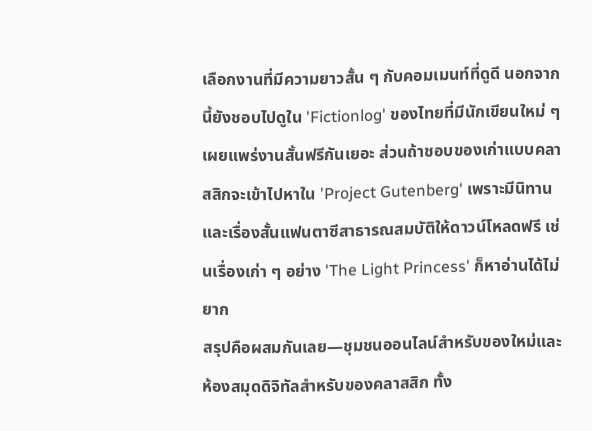เลือกงานที่มีความยาวสั้น ๆ กับคอมเมนท์ที่ดูดี นอกจากนี้ยังชอบไปดูใน 'Fictionlog' ของไทยที่มีนักเขียนใหม่ ๆ เผยแพร่งานสั้นฟรีกันเยอะ ส่วนถ้าชอบของเก่าแบบคลาสสิกจะเข้าไปหาใน 'Project Gutenberg' เพราะมีนิทานและเรื่องสั้นแฟนตาซีสาธารณสมบัติให้ดาวน์โหลดฟรี เช่นเรื่องเก่า ๆ อย่าง 'The Light Princess' ก็หาอ่านได้ไม่ยาก
สรุปคือผสมกันเลย—ชุมชนออนไลน์สำหรับของใหม่และห้องสมุดดิจิทัลสำหรับของคลาสสิก ทั้ง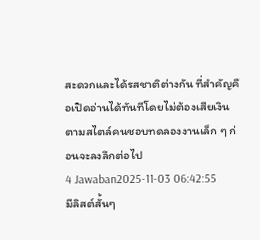สะดวกและได้รสชาติต่างกัน ที่สำคัญคือเปิดอ่านได้ทันทีโดยไม่ต้องเสียเงินตามสไตล์คนชอบทดลองงานเล็ก ๆ ก่อนจะลงลึกต่อไป
4 Jawaban2025-11-03 06:42:55
มีลิสต์สั้นๆ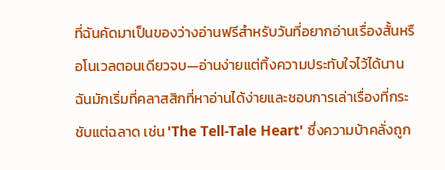ที่ฉันคัดมาเป็นของว่างอ่านฟรีสำหรับวันที่อยากอ่านเรื่องสั้นหรือโนเวลตอนเดียวจบ—อ่านง่ายแต่ทิ้งความประทับใจไว้ได้นาน
ฉันมักเริ่มที่คลาสสิกที่หาอ่านได้ง่ายและชอบการเล่าเรื่องที่กระชับแต่ฉลาด เช่น 'The Tell-Tale Heart' ซึ่งความบ้าคลั่งถูก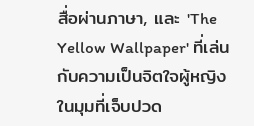สื่อผ่านภาษา, และ 'The Yellow Wallpaper' ที่เล่นกับความเป็นจิตใจผู้หญิงในมุมที่เจ็บปวด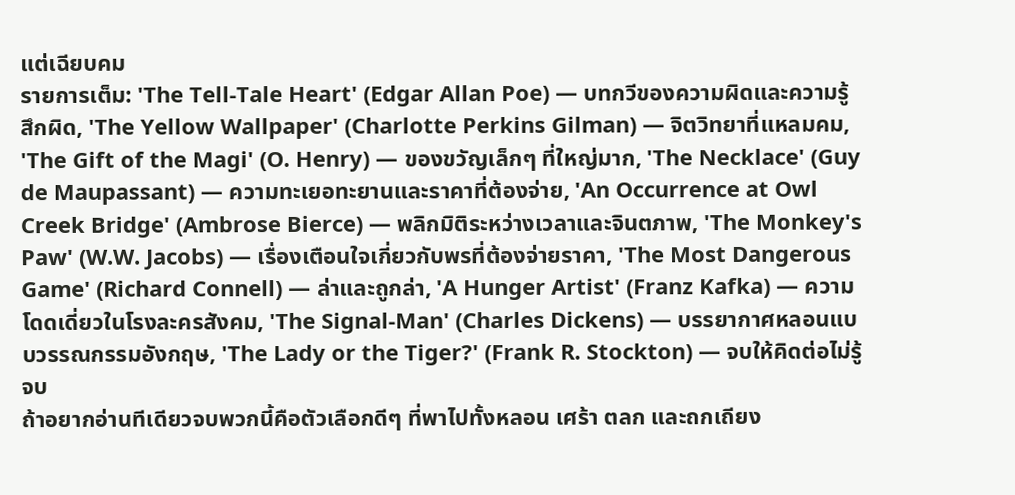แต่เฉียบคม
รายการเต็ม: 'The Tell-Tale Heart' (Edgar Allan Poe) — บทกวีของความผิดและความรู้สึกผิด, 'The Yellow Wallpaper' (Charlotte Perkins Gilman) — จิตวิทยาที่แหลมคม, 'The Gift of the Magi' (O. Henry) — ของขวัญเล็กๆ ที่ใหญ่มาก, 'The Necklace' (Guy de Maupassant) — ความทะเยอทะยานและราคาที่ต้องจ่าย, 'An Occurrence at Owl Creek Bridge' (Ambrose Bierce) — พลิกมิติระหว่างเวลาและจินตภาพ, 'The Monkey's Paw' (W.W. Jacobs) — เรื่องเตือนใจเกี่ยวกับพรที่ต้องจ่ายราคา, 'The Most Dangerous Game' (Richard Connell) — ล่าและถูกล่า, 'A Hunger Artist' (Franz Kafka) — ความโดดเดี่ยวในโรงละครสังคม, 'The Signal-Man' (Charles Dickens) — บรรยากาศหลอนแบบวรรณกรรมอังกฤษ, 'The Lady or the Tiger?' (Frank R. Stockton) — จบให้คิดต่อไม่รู้จบ
ถ้าอยากอ่านทีเดียวจบพวกนี้คือตัวเลือกดีๆ ที่พาไปทั้งหลอน เศร้า ตลก และถกเถียง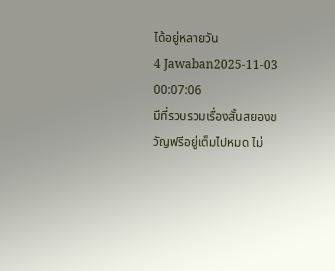ได้อยู่หลายวัน
4 Jawaban2025-11-03 00:07:06
มีที่รวบรวมเรื่องสั้นสยองขวัญฟรีอยู่เต็มไปหมด ไม่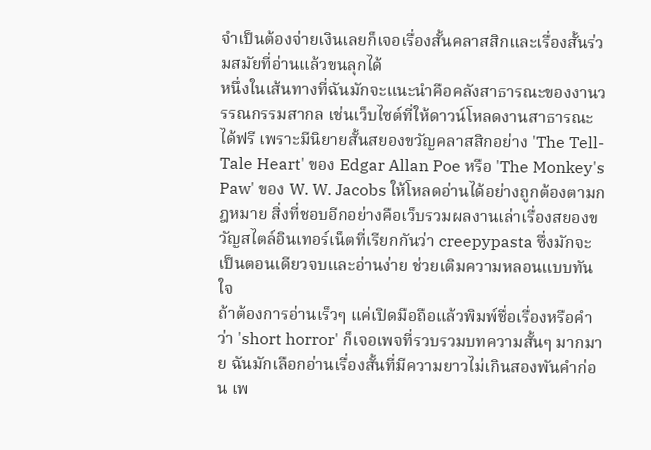จำเป็นต้องจ่ายเงินเลยก็เจอเรื่องสั้นคลาสสิกและเรื่องสั้นร่วมสมัยที่อ่านแล้วขนลุกได้
หนึ่งในเส้นทางที่ฉันมักจะแนะนำคือคลังสาธารณะของงานวรรณกรรมสากล เช่นเว็บไซต์ที่ให้ดาวน์โหลดงานสาธารณะได้ฟรี เพราะมีนิยายสั้นสยองขวัญคลาสสิกอย่าง 'The Tell-Tale Heart' ของ Edgar Allan Poe หรือ 'The Monkey's Paw' ของ W. W. Jacobs ให้โหลดอ่านได้อย่างถูกต้องตามกฎหมาย สิ่งที่ชอบอีกอย่างคือเว็บรวมผลงานเล่าเรื่องสยองขวัญสไตล์อินเทอร์เน็ตที่เรียกกันว่า creepypasta ซึ่งมักจะเป็นตอนเดียวจบและอ่านง่าย ช่วยเติมความหลอนแบบทันใจ
ถ้าต้องการอ่านเร็วๆ แค่เปิดมือถือแล้วพิมพ์ชื่อเรื่องหรือคำว่า 'short horror' ก็เจอเพจที่รวบรวมบทความสั้นๆ มากมาย ฉันมักเลือกอ่านเรื่องสั้นที่มีความยาวไม่เกินสองพันคำก่อน เพ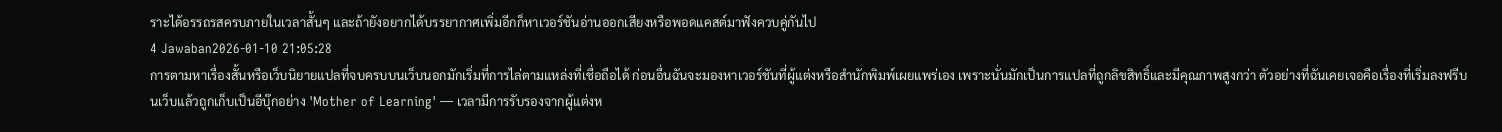ราะได้อรรถรสครบภายในเวลาสั้นๆ และถ้ายังอยากได้บรรยากาศเพิ่มอีกก็หาเวอร์ชันอ่านออกเสียงหรือพอดแคสต์มาฟังควบคู่กันไป
4 Jawaban2026-01-10 21:05:28
การตามหาเรื่องสั้นหรือเว็บนิยายแปลที่จบครบบนเว็บนอกมักเริ่มที่การไล่ตามแหล่งที่เชื่อถือได้ ก่อนอื่นฉันจะมองหาเวอร์ชันที่ผู้แต่งหรือสำนักพิมพ์เผยแพร่เอง เพราะนั่นมักเป็นการแปลที่ถูกลิขสิทธิ์และมีคุณภาพสูงกว่า ตัวอย่างที่ฉันเคยเจอคือเรื่องที่เริ่มลงฟรีบนเว็บแล้วถูกเก็บเป็นอีบุ๊กอย่าง 'Mother of Learning' — เวลามีการรับรองจากผู้แต่งห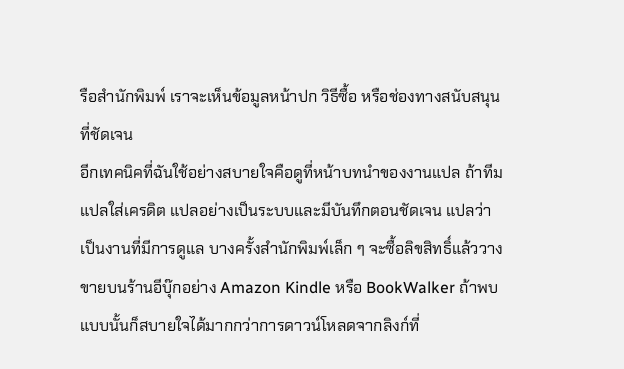รือสำนักพิมพ์ เราจะเห็นข้อมูลหน้าปก วิธีซื้อ หรือช่องทางสนับสนุนที่ชัดเจน
อีกเทคนิคที่ฉันใช้อย่างสบายใจคือดูที่หน้าบทนำของงานแปล ถ้าทีมแปลใส่เครดิต แปลอย่างเป็นระบบและมีบันทึกตอนชัดเจน แปลว่าเป็นงานที่มีการดูแล บางครั้งสำนักพิมพ์เล็ก ๆ จะซื้อลิขสิทธิ์แล้ววางขายบนร้านอีบุ๊กอย่าง Amazon Kindle หรือ BookWalker ถ้าพบแบบนั้นก็สบายใจได้มากกว่าการดาวน์โหลดจากลิงก์ที่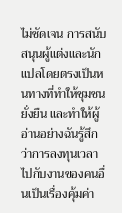ไม่ชัดเจน การสนับสนุนผู้แต่งและนักแปลโดยตรงเป็นหนทางที่ทำให้ชุมชนยั่งยืน และทำให้ผู้อ่านอย่างฉันรู้สึกว่าการลงทุนเวลาไปกับงานของคนอื่นเป็นเรื่องคุ้มค่า